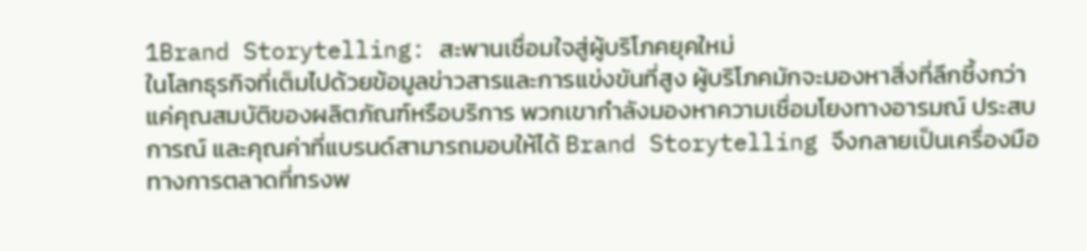1Brand Storytelling: สะพานเชื่อมใจสู่ผู้บริโภคยุคใหม่
ในโลกธุรกิจที่เต็มไปด้วยข้อมูลข่าวสารและการแข่งขันที่สูง ผู้บริโภคมักจะมองหาสิ่งที่ลึกซึ้งกว่าแค่คุณสมบัติของผลิตภัณฑ์หรือบริการ พวกเขากำลังมองหาความเชื่อมโยงทางอารมณ์ ประสบการณ์ และคุณค่าที่แบรนด์สามารถมอบให้ได้ Brand Storytelling จึงกลายเป็นเครื่องมือทางการตลาดที่ทรงพ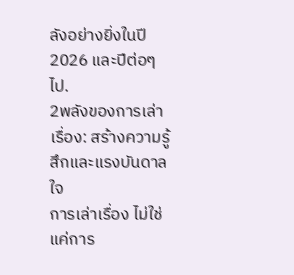ลังอย่างยิ่งในปี 2026 และปีต่อๆ ไป.
2พลังของการเล่าเรื่อง: สร้างความรู้สึกและแรงบันดาลใจ
การเล่าเรื่อง ไม่ใช่แค่การ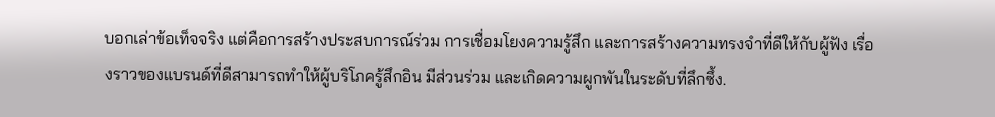บอกเล่าข้อเท็จจริง แต่คือการสร้างประสบการณ์ร่วม การเชื่อมโยงความรู้สึก และการสร้างความทรงจำที่ดีให้กับผู้ฟัง เรื่องราวของแบรนด์ที่ดีสามารถทำให้ผู้บริโภครู้สึกอิน มีส่วนร่วม และเกิดความผูกพันในระดับที่ลึกซึ้ง.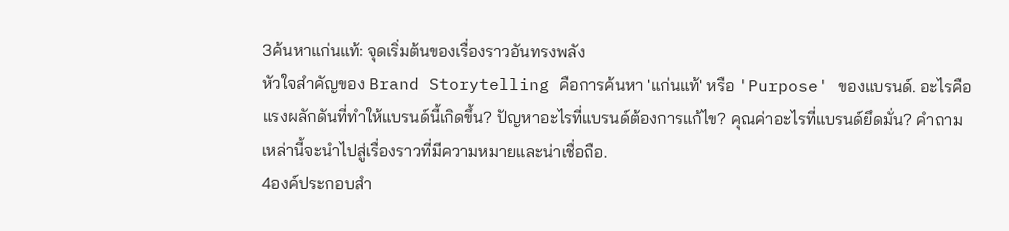3ค้นหาแก่นแท้: จุดเริ่มต้นของเรื่องราวอันทรงพลัง
หัวใจสำคัญของ Brand Storytelling คือการค้นหา 'แก่นแท้' หรือ 'Purpose' ของแบรนด์. อะไรคือแรงผลักดันที่ทำให้แบรนด์นี้เกิดขึ้น? ปัญหาอะไรที่แบรนด์ต้องการแก้ไข? คุณค่าอะไรที่แบรนด์ยึดมั่น? คำถามเหล่านี้จะนำไปสู่เรื่องราวที่มีความหมายและน่าเชื่อถือ.
4องค์ประกอบสำ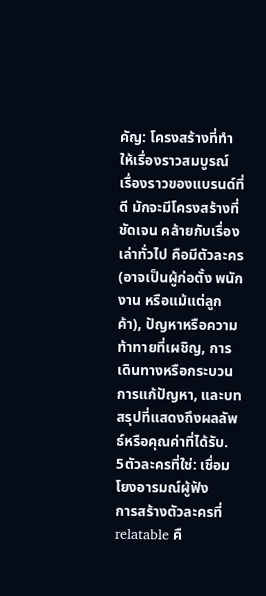คัญ: โครงสร้างที่ทำให้เรื่องราวสมบูรณ์
เรื่องราวของแบรนด์ที่ดี มักจะมีโครงสร้างที่ชัดเจน คล้ายกับเรื่องเล่าทั่วไป คือมีตัวละคร (อาจเป็นผู้ก่อตั้ง พนักงาน หรือแม้แต่ลูกค้า), ปัญหาหรือความท้าทายที่เผชิญ, การเดินทางหรือกระบวนการแก้ปัญหา, และบทสรุปที่แสดงถึงผลลัพธ์หรือคุณค่าที่ได้รับ.
5ตัวละครที่ใช่: เชื่อมโยงอารมณ์ผู้ฟัง
การสร้างตัวละครที่ relatable คื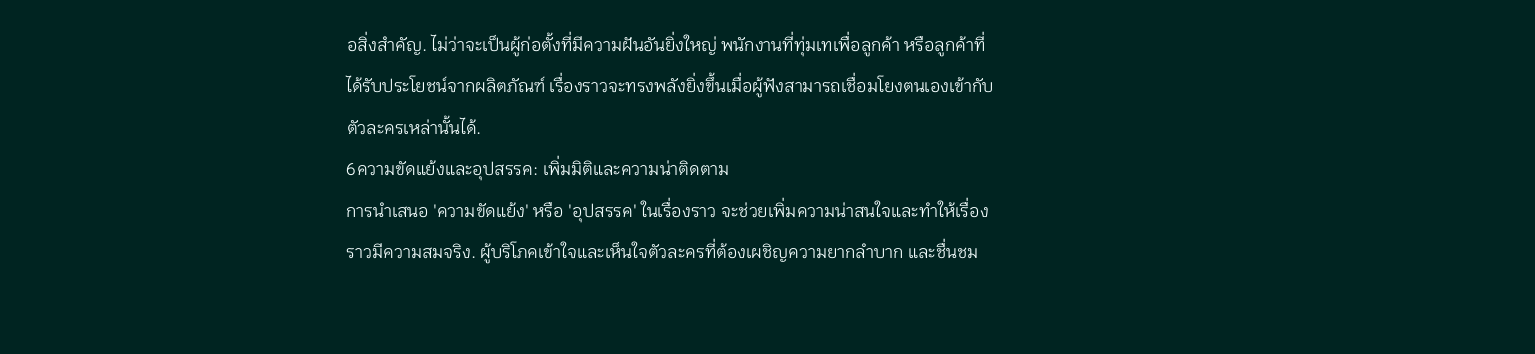อสิ่งสำคัญ. ไม่ว่าจะเป็นผู้ก่อตั้งที่มีความฝันอันยิ่งใหญ่ พนักงานที่ทุ่มเทเพื่อลูกค้า หรือลูกค้าที่ได้รับประโยชน์จากผลิตภัณฑ์ เรื่องราวจะทรงพลังยิ่งขึ้นเมื่อผู้ฟังสามารถเชื่อมโยงตนเองเข้ากับตัวละครเหล่านั้นได้.
6ความขัดแย้งและอุปสรรค: เพิ่มมิติและความน่าติดตาม
การนำเสนอ 'ความขัดแย้ง' หรือ 'อุปสรรค' ในเรื่องราว จะช่วยเพิ่มความน่าสนใจและทำให้เรื่องราวมีความสมจริง. ผู้บริโภคเข้าใจและเห็นใจตัวละครที่ต้องเผชิญความยากลำบาก และชื่นชม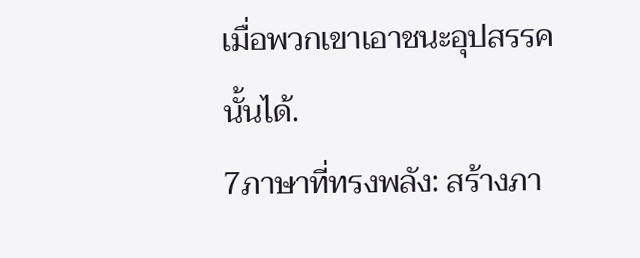เมื่อพวกเขาเอาชนะอุปสรรคนั้นได้.
7ภาษาที่ทรงพลัง: สร้างภา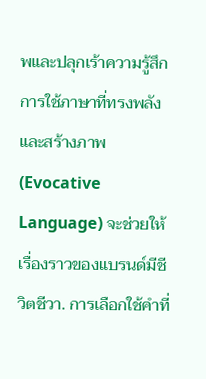พและปลุกเร้าความรู้สึก
การใช้ภาษาที่ทรงพลังและสร้างภาพ (Evocative Language) จะช่วยให้เรื่องราวของแบรนด์มีชีวิตชีวา. การเลือกใช้คำที่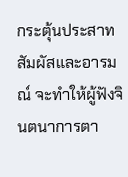กระตุ้นประสาทสัมผัสและอารมณ์ จะทำให้ผู้ฟังจินตนาการตา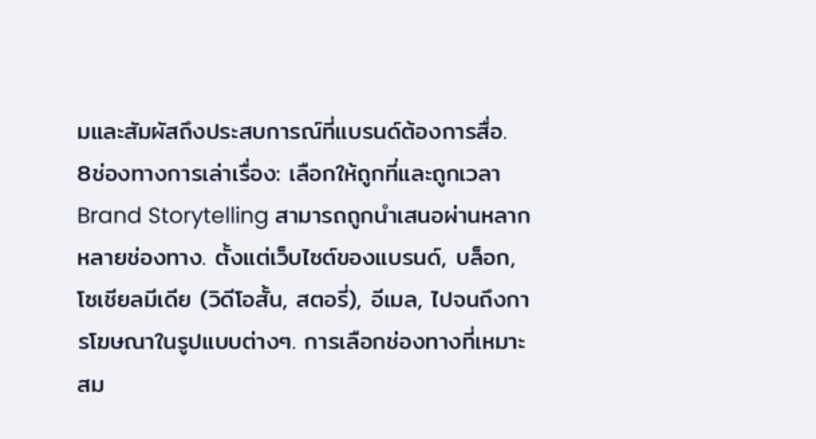มและสัมผัสถึงประสบการณ์ที่แบรนด์ต้องการสื่อ.
8ช่องทางการเล่าเรื่อง: เลือกให้ถูกที่และถูกเวลา
Brand Storytelling สามารถถูกนำเสนอผ่านหลากหลายช่องทาง. ตั้งแต่เว็บไซต์ของแบรนด์, บล็อก, โซเชียลมีเดีย (วิดีโอสั้น, สตอรี่), อีเมล, ไปจนถึงการโฆษณาในรูปแบบต่างๆ. การเลือกช่องทางที่เหมาะสม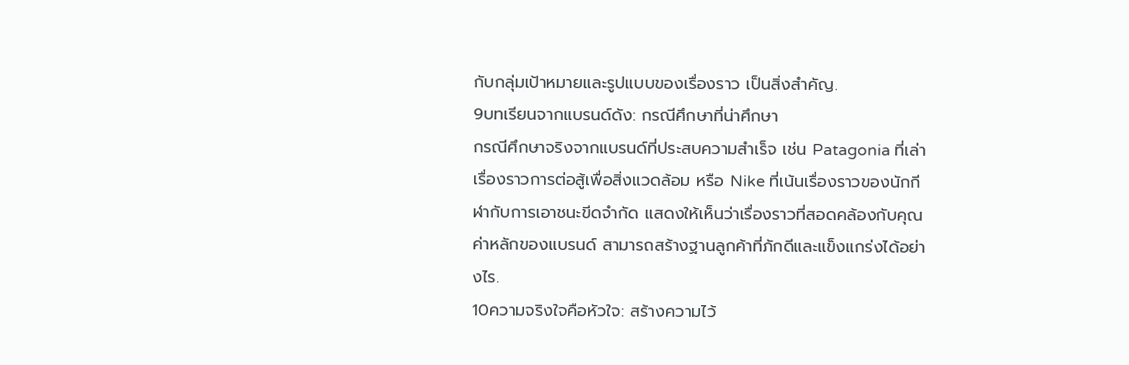กับกลุ่มเป้าหมายและรูปแบบของเรื่องราว เป็นสิ่งสำคัญ.
9บทเรียนจากแบรนด์ดัง: กรณีศึกษาที่น่าศึกษา
กรณีศึกษาจริงจากแบรนด์ที่ประสบความสำเร็จ เช่น Patagonia ที่เล่าเรื่องราวการต่อสู้เพื่อสิ่งแวดล้อม หรือ Nike ที่เน้นเรื่องราวของนักกีฬากับการเอาชนะขีดจำกัด แสดงให้เห็นว่าเรื่องราวที่สอดคล้องกับคุณค่าหลักของแบรนด์ สามารถสร้างฐานลูกค้าที่ภักดีและแข็งแกร่งได้อย่างไร.
10ความจริงใจคือหัวใจ: สร้างความไว้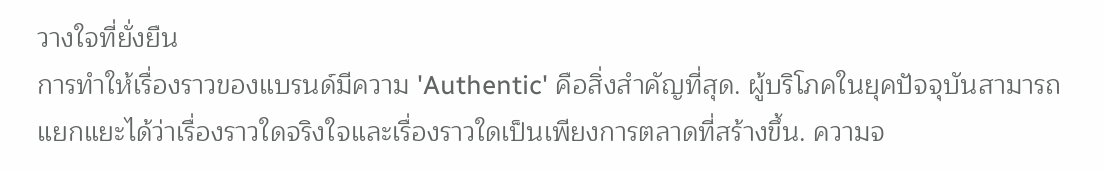วางใจที่ยั่งยืน
การทำให้เรื่องราวของแบรนด์มีความ 'Authentic' คือสิ่งสำคัญที่สุด. ผู้บริโภคในยุคปัจจุบันสามารถแยกแยะได้ว่าเรื่องราวใดจริงใจและเรื่องราวใดเป็นเพียงการตลาดที่สร้างขึ้น. ความจ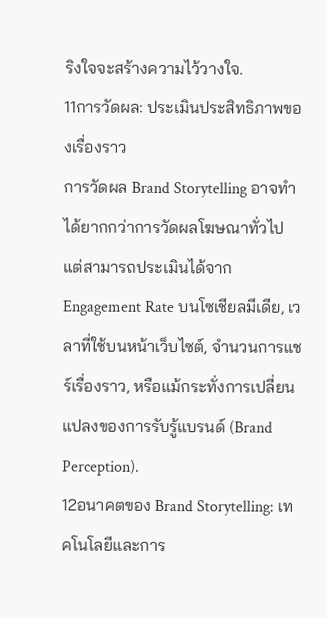ริงใจจะสร้างความไว้วางใจ.
11การวัดผล: ประเมินประสิทธิภาพของเรื่องราว
การวัดผล Brand Storytelling อาจทำได้ยากกว่าการวัดผลโฆษณาทั่วไป แต่สามารถประเมินได้จาก Engagement Rate บนโซเชียลมีเดีย, เวลาที่ใช้บนหน้าเว็บไซต์, จำนวนการแชร์เรื่องราว, หรือแม้กระทั่งการเปลี่ยนแปลงของการรับรู้แบรนด์ (Brand Perception).
12อนาคตของ Brand Storytelling: เทคโนโลยีและการ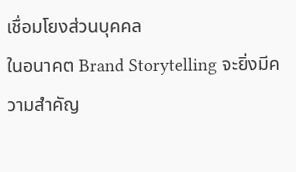เชื่อมโยงส่วนบุคคล
ในอนาคต Brand Storytelling จะยิ่งมีความสำคัญ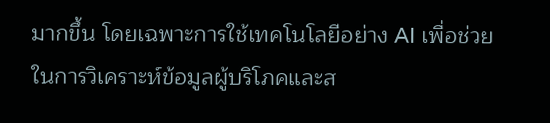มากขึ้น โดยเฉพาะการใช้เทคโนโลยีอย่าง AI เพื่อช่วยในการวิเคราะห์ข้อมูลผู้บริโภคและส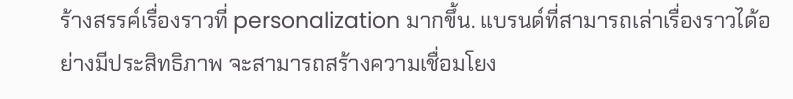ร้างสรรค์เรื่องราวที่ personalization มากขึ้น. แบรนด์ที่สามารถเล่าเรื่องราวได้อย่างมีประสิทธิภาพ จะสามารถสร้างความเชื่อมโยง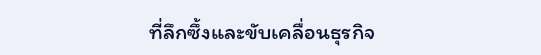ที่ลึกซึ้งและขับเคลื่อนธุรกิจ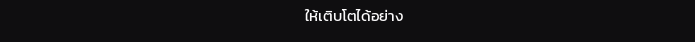ให้เติบโตได้อย่าง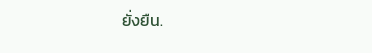ยั่งยืน.